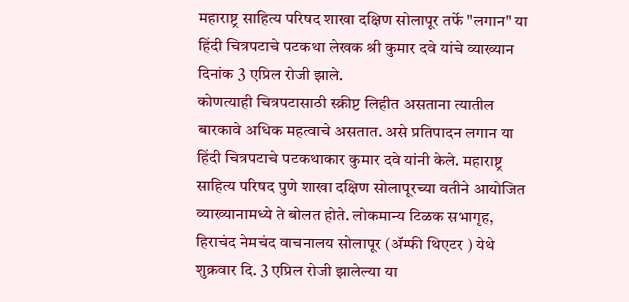महाराष्ट्र साहित्य परिषद शाखा दक्षिण सोलापूर तर्फे "लगान" या हिंदी चित्रपटाचे पटकथा लेखक श्री कुमार दवे यांचे व्याख्यान दिनांक 3 एप्रिल रोजी झाले.
कोणत्याही चित्रपटासाठी स्क्रीप्ट लिहीत असताना त्यातील बारकावे अधिक महत्वाचे असतात. असे प्रतिपादन लगान या हिंदी चित्रपटाचे पटकथाकार कुमार दवे यांनी केले. महाराष्ट्र साहित्य परिषद पुणे शाखा दक्षिण सोलापूरच्या वतीने आयोजित व्याख्यानामध्ये ते बोलत होते. लोकमान्य टिळक सभागृह, हिराचंद नेमचंद वाचनालय सोलापूर (ॲम्फी थिएटर ) येथे शुक्रवार दि. 3 एप्रिल रोजी झालेल्या या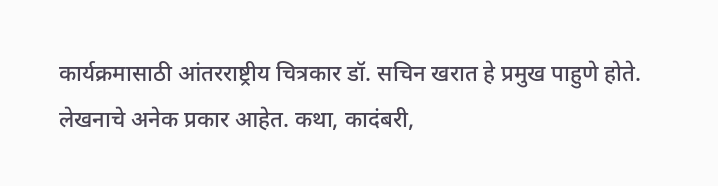कार्यक्रमासाठी आंतरराष्ट्रीय चित्रकार डॉ. सचिन खरात हे प्रमुख पाहुणे होते.
लेखनाचे अनेक प्रकार आहेत. कथा, कादंबरी,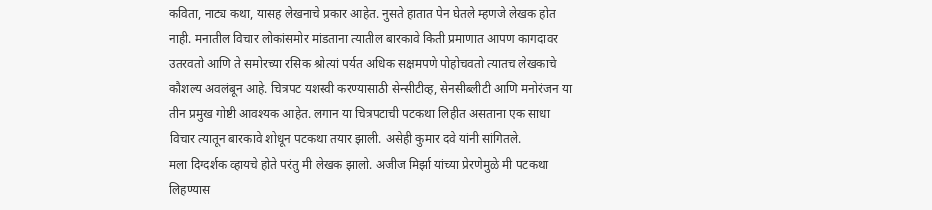कविता, नाट्य कथा, यासह लेखनाचे प्रकार आहेत. नुसते हातात पेन घेतले म्हणजे लेखक होत नाही. मनातील विचार लोकांसमोर मांडताना त्यातील बारकावे किती प्रमाणात आपण कागदावर उतरवतो आणि ते समोरच्या रसिक श्रोत्यां पर्यत अधिक सक्षमपणे पोहोचवतो त्यातच लेखकाचे कौशल्य अवलंबून आहे. चित्रपट यशस्वी करण्यासाठी सेन्सीटीव्ह, सेनसीब्लीटी आणि मनोरंजन या तीन प्रमुख गोष्टी आवश्यक आहेत. लगान या चित्रपटाची पटकथा लिहीत असताना एक साधा विचार त्यातून बारकावे शोधून पटकथा तयार झाली. असेही कुमार दवे यांनी सांगितले.
मला दिग्दर्शक व्हायचे होते परंतु मी लेखक झालो. अजीज मिर्झा यांच्या प्रेरणेमुळे मी पटकथा लिहण्यास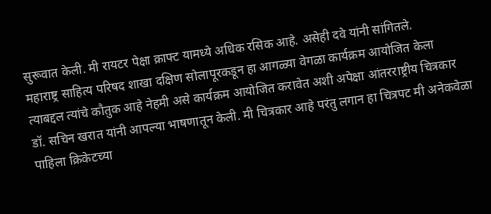सुरूवात केली. मी रायटर पेक्षा क्राफ्ट यामध्ये अधिक रसिक आहे. असेही दवे यांनी सांगितले.
महाराष्ट्र साहित्य परिषद शाखा दक्षिण सोलापूरकडून हा आगळ्या वेगळा कार्यक्रम आयोजित केला त्याबद्दल त्यांचे कौतुक आहे नेहमी असे कार्यक्रम आयोजित करावेत अशी अपेक्षा आंतरराष्ट्रीय चित्रकार डॉ. सचिन खरात यांनी आपल्या भाषणातून केली. मी चित्रकार आहे परंतु लगान हा चित्रपट मी अनेकवेळा पाहिला क्रिकेटच्या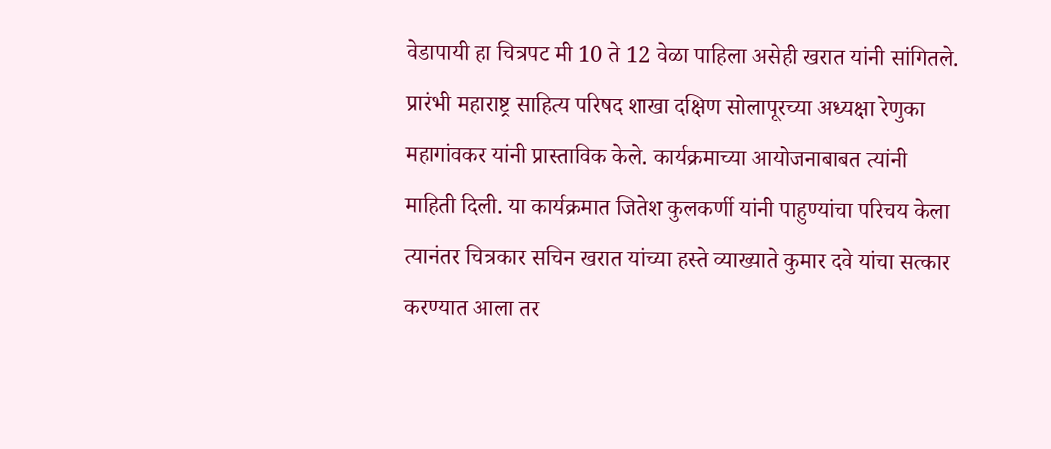वेडापायी हा चित्रपट मी 10 ते 12 वेळा पाहिला असेही खरात यांनी सांगितले.
प्रारंभी महाराष्ट्र साहित्य परिषद शाखा दक्षिण सोलापूरच्या अध्यक्षा रेणुका महागांवकर यांनी प्रास्ताविक केले. कार्यक्रमाच्या आयोजनाबाबत त्यांनी माहिती दिली. या कार्यक्रमात जितेश कुलकर्णी यांनी पाहुण्यांचा परिचय केला त्यानंतर चित्रकार सचिन खरात यांच्या हस्ते व्याख्याते कुमार दवे यांचा सत्कार करण्यात आला तर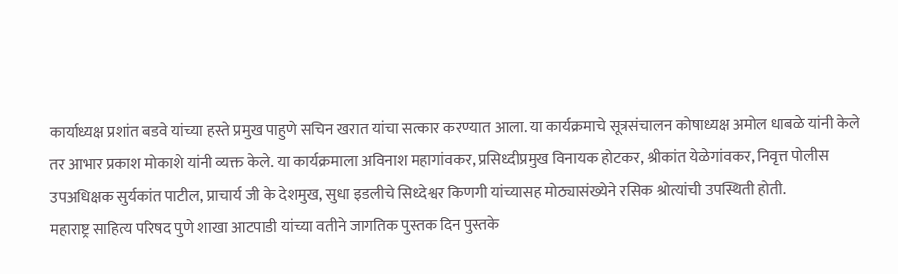कार्याध्यक्ष प्रशांत बडवे यांच्या हस्ते प्रमुख पाहुणे सचिन खरात यांचा सत्कार करण्यात आला. या कार्यक्रमाचे सूत्रसंचालन कोषाध्यक्ष अमोल धाबळे यांनी केले तर आभार प्रकाश मोकाशे यांनी व्यक्त केले. या कार्यक्रमाला अविनाश महागांवकर, प्रसिध्दीप्रमुख विनायक होटकर, श्रीकांत येळेगांवकर, निवृत्त पोलीस उपअधिक्षक सुर्यकांत पाटील, प्राचार्य जी के देशमुख, सुधा इडलीचे सिध्देश्वर किणगी यांच्यासह मोठ्यासंख्येने रसिक श्रोत्यांची उपस्थिती होती.
महाराष्ट्र साहित्य परिषद पुणे शाखा आटपाडी यांच्या वतीने जागतिक पुस्तक दिन पुस्तके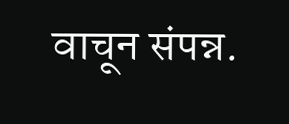वाचून संपन्न.